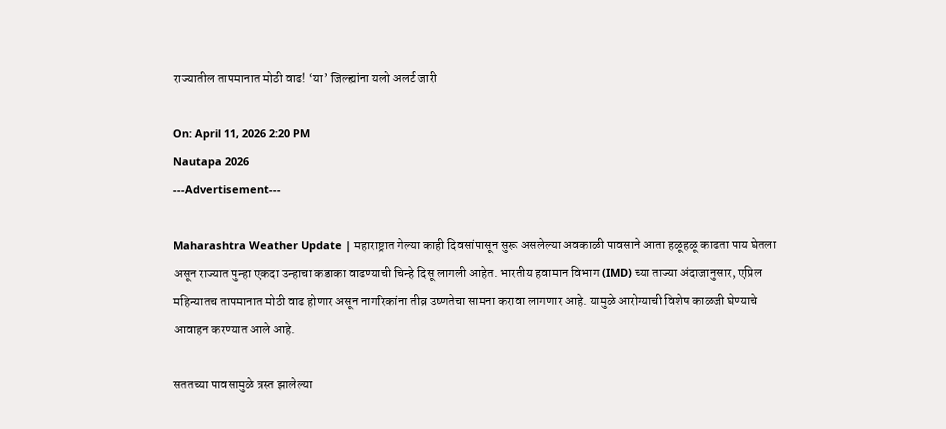राज्यातील तापमानात मोठी वाढ! ‘या’ जिल्ह्यांना यलो अलर्ट जारी

On: April 11, 2026 2:20 PM
Nautapa 2026
---Advertisement---

Maharashtra Weather Update | महाराष्ट्रात गेल्या काही दिवसांपासून सुरू असलेल्या अवकाळी पावसाने आता हळूहळू काढता पाय घेतला असून राज्यात पुन्हा एकदा उन्हाचा कडाका वाढण्याची चिन्हे दिसू लागली आहेत. भारतीय हवामान विभाग (IMD) च्या ताज्या अंदाजानुसार, एप्रिल महिन्यातच तापमानात मोठी वाढ होणार असून नागरिकांना तीव्र उष्णतेचा सामना करावा लागणार आहे. यामुळे आरोग्याची विशेष काळजी घेण्याचे आवाहन करण्यात आले आहे.

सततच्या पावसामुळे त्रस्त झालेल्या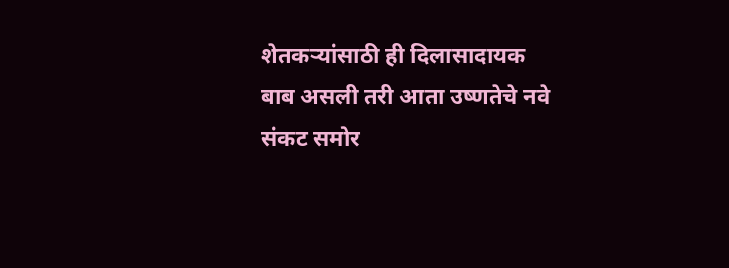शेतकऱ्यांसाठी ही दिलासादायक बाब असली तरी आता उष्णतेचे नवे संकट समोर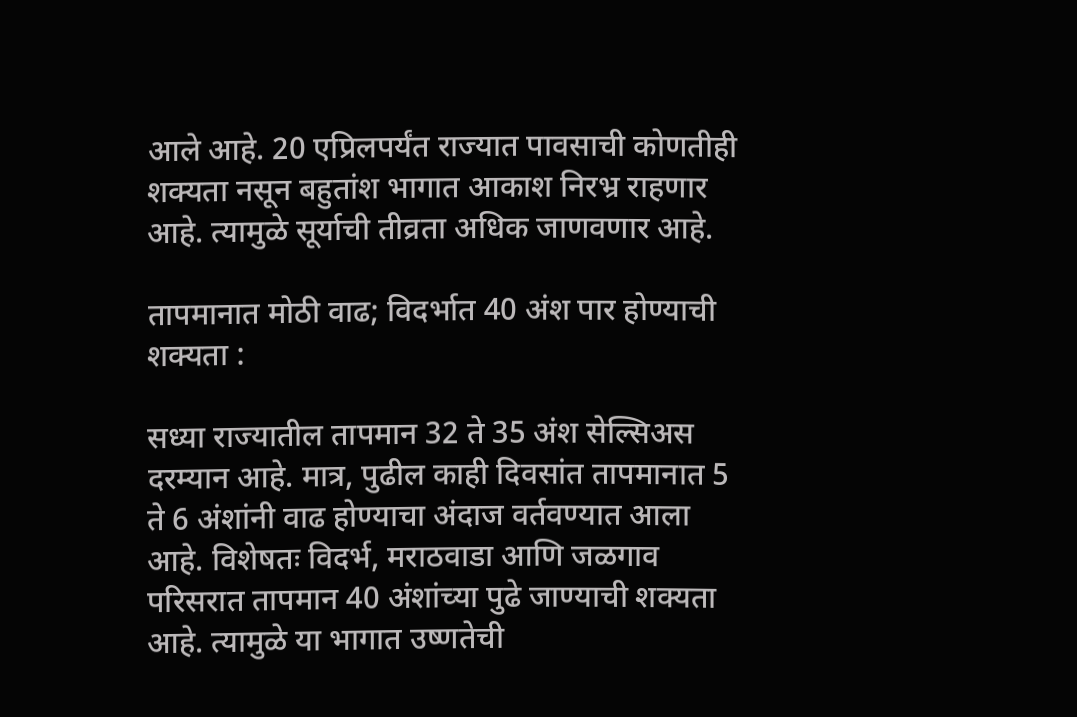आले आहे. 20 एप्रिलपर्यंत राज्यात पावसाची कोणतीही शक्यता नसून बहुतांश भागात आकाश निरभ्र राहणार आहे. त्यामुळे सूर्याची तीव्रता अधिक जाणवणार आहे.

तापमानात मोठी वाढ; विदर्भात 40 अंश पार होण्याची शक्यता :

सध्या राज्यातील तापमान 32 ते 35 अंश सेल्सिअस दरम्यान आहे. मात्र, पुढील काही दिवसांत तापमानात 5 ते 6 अंशांनी वाढ होण्याचा अंदाज वर्तवण्यात आला आहे. विशेषतः विदर्भ, मराठवाडा आणि जळगाव परिसरात तापमान 40 अंशांच्या पुढे जाण्याची शक्यता आहे. त्यामुळे या भागात उष्णतेची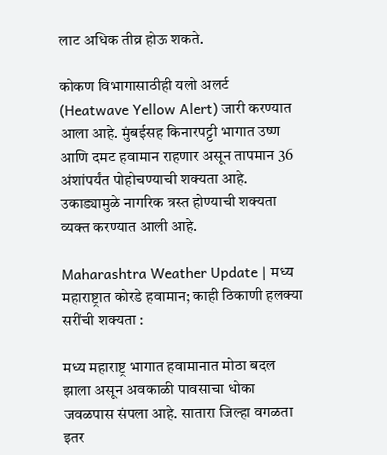लाट अधिक तीव्र होऊ शकते.

कोकण विभागासाठीही यलो अलर्ट (Heatwave Yellow Alert) जारी करण्यात आला आहे. मुंबईसह किनारपट्टी भागात उष्ण आणि दमट हवामान राहणार असून तापमान 36 अंशांपर्यंत पोहोचण्याची शक्यता आहे. उकाड्यामुळे नागरिक त्रस्त होण्याची शक्यता व्यक्त करण्यात आली आहे.

Maharashtra Weather Update | मध्य महाराष्ट्रात कोरडे हवामान; काही ठिकाणी हलक्या सरींची शक्यता :

मध्य महाराष्ट्र भागात हवामानात मोठा बदल झाला असून अवकाळी पावसाचा धोका जवळपास संपला आहे. सातारा जिल्हा वगळता इतर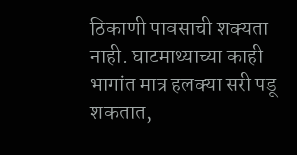ठिकाणी पावसाची शक्यता नाही. घाटमाथ्याच्या काही भागांत मात्र हलक्या सरी पडू शकतात,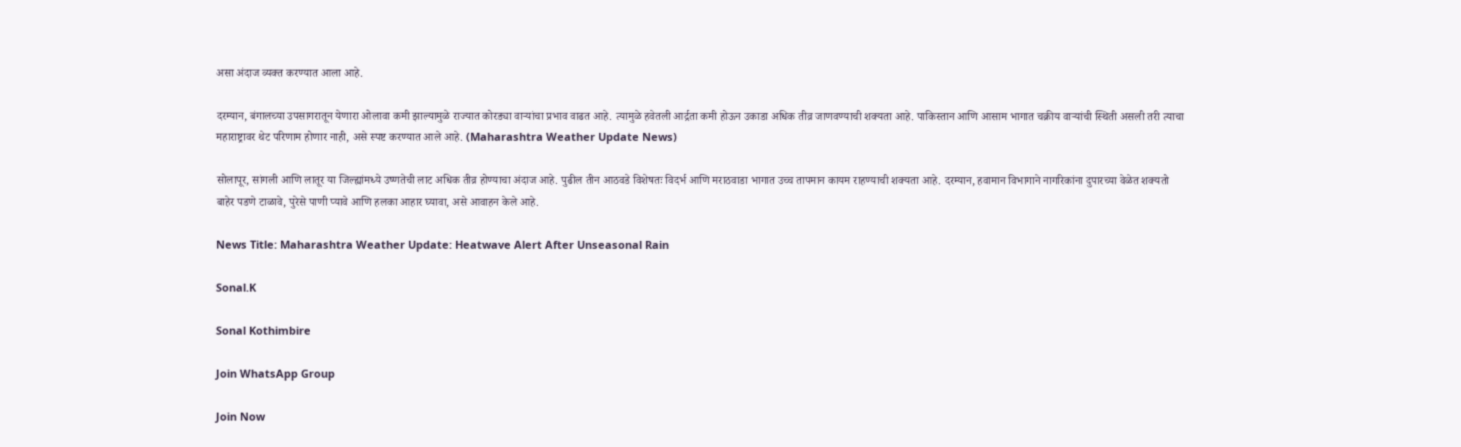असा अंदाज व्यक्त करण्यात आला आहे.

दरम्यान, बंगालच्या उपसागरातून येणारा ओलावा कमी झाल्यामुळे राज्यात कोरड्या वाऱ्यांचा प्रभाव वाढत आहे. त्यामुळे हवेतली आर्द्रता कमी होऊन उकाडा अधिक तीव्र जाणवण्याची शक्यता आहे. पाकिस्तान आणि आसाम भागात चक्रीय वाऱ्यांची स्थिती असली तरी त्याचा महाराष्ट्रावर थेट परिणाम होणार नाही, असे स्पष्ट करण्यात आले आहे. (Maharashtra Weather Update News)

सोलापूर, सांगली आणि लातूर या जिल्ह्यांमध्ये उष्णतेची लाट अधिक तीव्र होण्याचा अंदाज आहे. पुढील तीन आठवडे विशेषतः विदर्भ आणि मराठवाडा भागात उच्च तापमान कायम राहण्याची शक्यता आहे. दरम्यान, हवामान विभागाने नागरिकांना दुपारच्या वेळेत शक्यतो बाहेर पडणे टाळावे, पुरेसे पाणी प्यावे आणि हलका आहार घ्यावा, असे आवाहन केले आहे.

News Title: Maharashtra Weather Update: Heatwave Alert After Unseasonal Rain

Sonal.K

Sonal Kothimbire

Join WhatsApp Group

Join Now